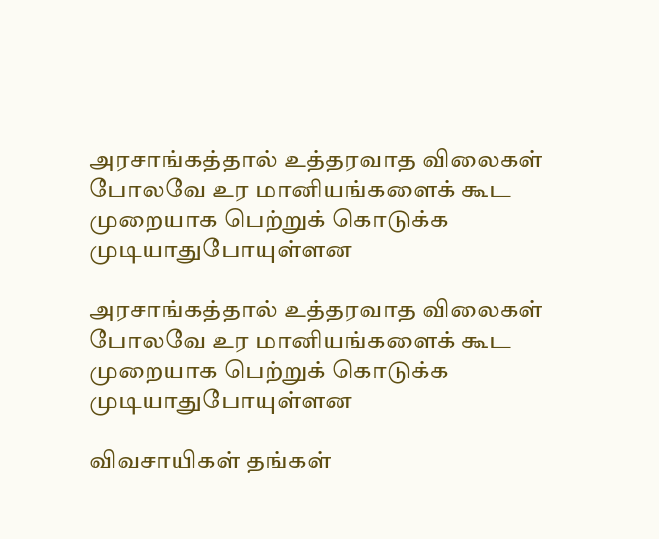அரசாங்கத்தால் உத்தரவாத விலைகள் போலவே உர மானியங்களைக் கூட முறையாக பெற்றுக் கொடுக்க முடியாதுபோயுள்ளன

அரசாங்கத்தால் உத்தரவாத விலைகள் போலவே உர மானியங்களைக் கூட முறையாக பெற்றுக் கொடுக்க முடியாதுபோயுள்ளன

விவசாயிகள் தங்கள்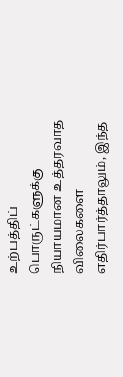உற்பத்திப் பொருட்களுக்கு நியாயமான உத்தரவாத விலைகளை எதிர்பார்த்தாலும், இந்த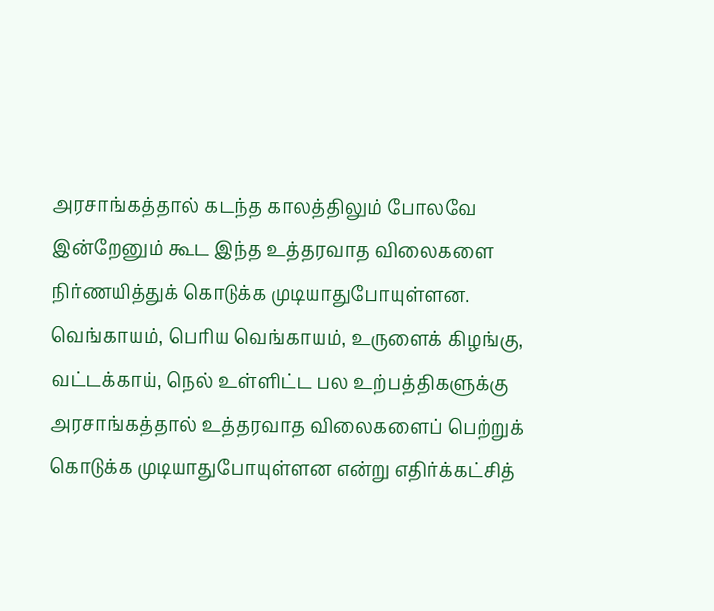அரசாங்கத்தால் கடந்த காலத்திலும் போலவே இன்றேனும் கூட இந்த உத்தரவாத விலைகளை நிர்ணயித்துக் கொடுக்க முடியாதுபோயுள்ளன. வெங்காயம், பெரிய வெங்காயம், உருளைக் கிழங்கு, வட்டக்காய், நெல் உள்ளிட்ட பல உற்பத்திகளுக்கு அரசாங்கத்தால் உத்தரவாத விலைகளைப் பெற்றுக் கொடுக்க முடியாதுபோயுள்ளன என்று எதிர்க்கட்சித்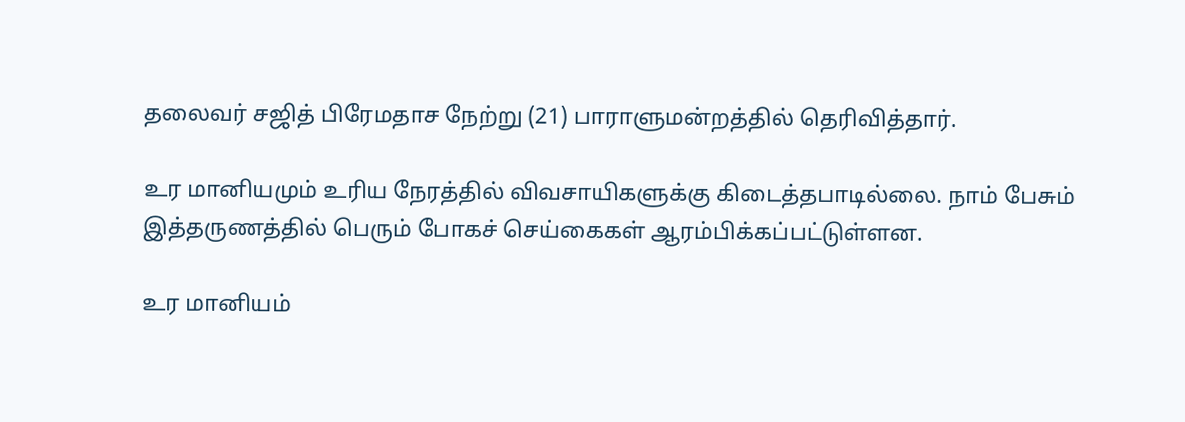தலைவர் சஜித் பிரேமதாச நேற்று (21) பாராளுமன்றத்தில் தெரிவித்தார்.

உர மானியமும் உரிய நேரத்தில் விவசாயிகளுக்கு கிடைத்தபாடில்லை. நாம் பேசும் இத்தருணத்தில் பெரும் போகச் செய்கைகள் ஆரம்பிக்கப்பட்டுள்ளன.

உர மானியம்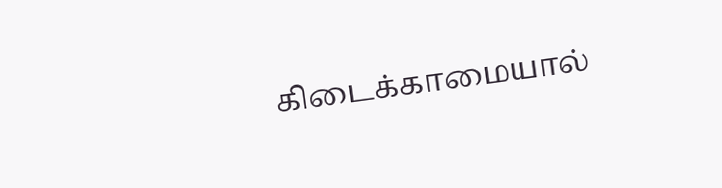கிடைக்காமையால்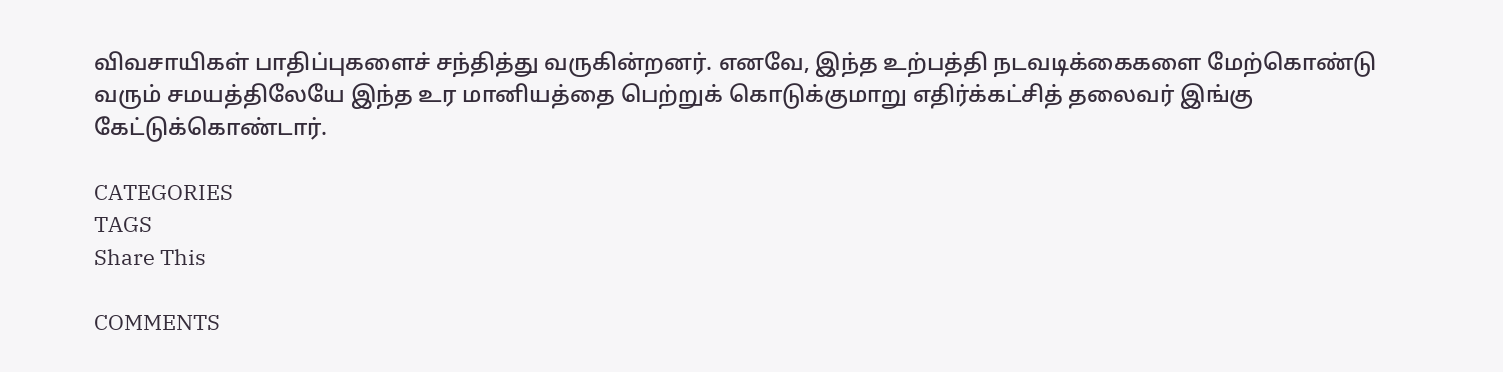விவசாயிகள் பாதிப்புகளைச் சந்தித்து வருகின்றனர். எனவே, இந்த உற்பத்தி நடவடிக்கைகளை மேற்கொண்டு வரும் சமயத்திலேயே இந்த உர மானியத்தை பெற்றுக் கொடுக்குமாறு எதிர்க்கட்சித் தலைவர் இங்கு கேட்டுக்கொண்டார்.

CATEGORIES
TAGS
Share This

COMMENTS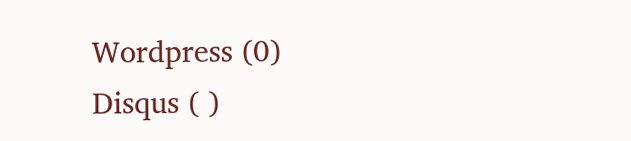Wordpress (0)
Disqus ( )